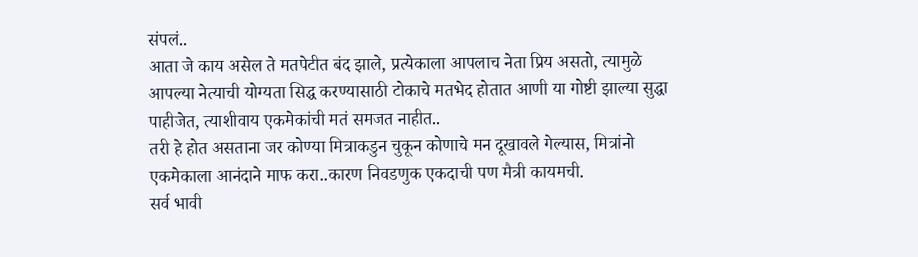संपलं..
आता जे काय असेल ते मतपेटीत बंद झाले, प्रत्येकाला आपलाच नेता प्रिय असतो, त्यामुळे आपल्या नेत्याची योग्यता सिद्ध करण्यासाठी टोकाचे मतभेद होतात आणी या गोष्टी झाल्या सुद्धा पाहीजेत, त्याशीवाय एकमेकांची मतं समजत नाहीत..
तरी हे होत असताना जर कोण्या मित्राकडुन चुकून कोणाचे मन दूखावले गेल्यास, मित्रांनो एकमेकाला आनंदाने माफ करा..कारण निवडणुक एकदाची पण मैत्री कायमची.
सर्व भावी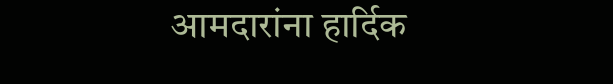आमदारांना हार्दिक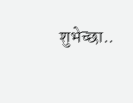शुभेच्छा..